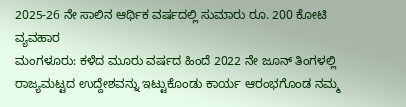2025-26 ನೇ ಸಾಲಿನ ಆರ್ಥಿಕ ವರ್ಷದಲ್ಲಿ ಸುಮಾರು ರೂ. 200 ಕೋಟಿ ವ್ಯವಹಾರ
ಮಂಗಳೂರು: ಕಳೆದ ಮೂರು ವರ್ಷದ ಹಿಂದೆ 2022 ನೇ ಜೂನ್ ತಿಂಗಳಲ್ಲಿ ರಾಜ್ಯಮಟ್ಟದ ಉದ್ದೇಶವನ್ನು ಇಟ್ಟುಕೊಂಡು ಕಾರ್ಯ ಆರಂಭಗೊಂಡ ನಮ್ಮ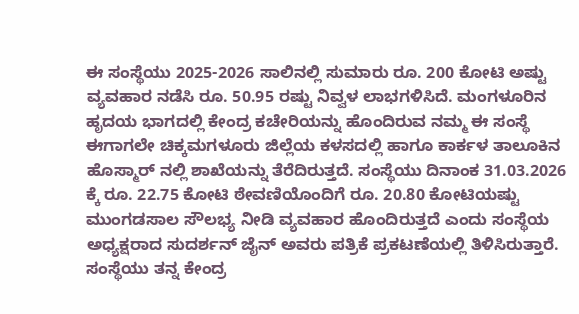ಈ ಸಂಸ್ಥೆಯು 2025-2026 ಸಾಲಿನಲ್ಲಿ ಸುಮಾರು ರೂ. 200 ಕೋಟಿ ಅಷ್ಟು ವ್ಯವಹಾರ ನಡೆಸಿ ರೂ. 50.95 ರಷ್ಟು ನಿವ್ವಳ ಲಾಭಗಳಿಸಿದೆ. ಮಂಗಳೂರಿನ ಹೃದಯ ಭಾಗದಲ್ಲಿ ಕೇಂದ್ರ ಕಚೇರಿಯನ್ನು ಹೊಂದಿರುವ ನಮ್ಮ ಈ ಸಂಸ್ಥೆ ಈಗಾಗಲೇ ಚಿಕ್ಕಮಗಳೂರು ಜಿಲ್ಲೆಯ ಕಳಸದಲ್ಲಿ ಹಾಗೂ ಕಾರ್ಕಳ ತಾಲೂಕಿನ ಹೊಸ್ಮಾರ್ ನಲ್ಲಿ ಶಾಖೆಯನ್ನು ತೆರೆದಿರುತ್ತದೆ. ಸಂಸ್ಥೆಯು ದಿನಾಂಕ 31.03.2026 ಕ್ಕೆ ರೂ. 22.75 ಕೋಟಿ ಠೇವಣಿಯೊಂದಿಗೆ ರೂ. 20.80 ಕೋಟಿಯಷ್ಟು ಮುಂಗಡಸಾಲ ಸೌಲಭ್ಯ ನೀಡಿ ವ್ಯವಹಾರ ಹೊಂದಿರುತ್ತದೆ ಎಂದು ಸಂಸ್ಥೆಯ ಅಧ್ಯಕ್ಷರಾದ ಸುದರ್ಶನ್ ಜೈನ್ ಅವರು ಪತ್ರಿಕೆ ಪ್ರಕಟಣೆಯಲ್ಲಿ ತಿಳಿಸಿರುತ್ತಾರೆ.
ಸಂಸ್ಥೆಯು ತನ್ನ ಕೇಂದ್ರ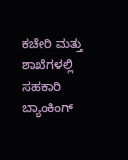ಕಚೇರಿ ಮತ್ತು ಶಾಖೆಗಳಲ್ಲಿ ಸಹಕಾರಿ ಬ್ಯಾಂಕಿಂಗ್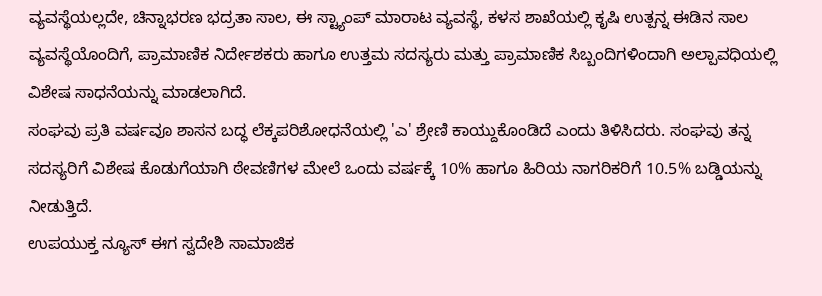ವ್ಯವಸ್ಥೆಯಲ್ಲದೇ, ಚಿನ್ನಾಭರಣ ಭದ್ರತಾ ಸಾಲ, ಈ ಸ್ಟ್ಯಾಂಪ್ ಮಾರಾಟ ವ್ಯವಸ್ಥೆ, ಕಳಸ ಶಾಖೆಯಲ್ಲಿ ಕೃಷಿ ಉತ್ಪನ್ನ ಈಡಿನ ಸಾಲ ವ್ಯವಸ್ಥೆಯೊಂದಿಗೆ, ಪ್ರಾಮಾಣಿಕ ನಿರ್ದೇಶಕರು ಹಾಗೂ ಉತ್ತಮ ಸದಸ್ಯರು ಮತ್ತು ಪ್ರಾಮಾಣಿಕ ಸಿಬ್ಬಂದಿಗಳಿಂದಾಗಿ ಅಲ್ಪಾವಧಿಯಲ್ಲಿ ವಿಶೇಷ ಸಾಧನೆಯನ್ನು ಮಾಡಲಾಗಿದೆ.
ಸಂಘವು ಪ್ರತಿ ವರ್ಷವೂ ಶಾಸನ ಬದ್ಧ ಲೆಕ್ಕಪರಿಶೋಧನೆಯಲ್ಲಿ 'ಎ' ಶ್ರೇಣಿ ಕಾಯ್ದುಕೊಂಡಿದೆ ಎಂದು ತಿಳಿಸಿದರು. ಸಂಘವು ತನ್ನ ಸದಸ್ಯರಿಗೆ ವಿಶೇಷ ಕೊಡುಗೆಯಾಗಿ ಠೇವಣಿಗಳ ಮೇಲೆ ಒಂದು ವರ್ಷಕ್ಕೆ 10% ಹಾಗೂ ಹಿರಿಯ ನಾಗರಿಕರಿಗೆ 10.5% ಬಡ್ಡಿಯನ್ನು ನೀಡುತ್ತಿದೆ.
ಉಪಯುಕ್ತ ನ್ಯೂಸ್ ಈಗ ಸ್ವದೇಶಿ ಸಾಮಾಜಿಕ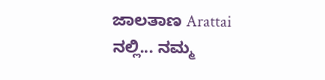ಜಾಲತಾಣ Arattai ನಲ್ಲಿ... ನಮ್ಮ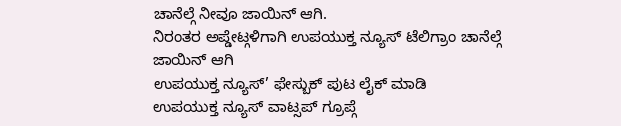ಚಾನೆಲ್ಗೆ ನೀವೂ ಜಾಯಿನ್ ಆಗಿ.
ನಿರಂತರ ಅಪ್ಡೇಟ್ಗಳಿಗಾಗಿ ಉಪಯುಕ್ತ ನ್ಯೂಸ್ ಟೆಲಿಗ್ರಾಂ ಚಾನೆಲ್ಗೆ ಜಾಯಿನ್ ಆಗಿ
ಉಪಯುಕ್ತ ನ್ಯೂಸ್’ ಫೇಸ್ಬುಕ್ ಪುಟ ಲೈಕ್ ಮಾಡಿ
ಉಪಯುಕ್ತ ನ್ಯೂಸ್ ವಾಟ್ಸಪ್ ಗ್ರೂಪ್ಗೆ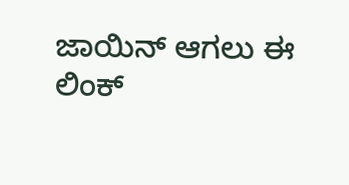ಜಾಯಿನ್ ಆಗಲು ಈ ಲಿಂಕ್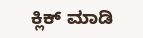ಕ್ಲಿಕ್ ಮಾಡಿ